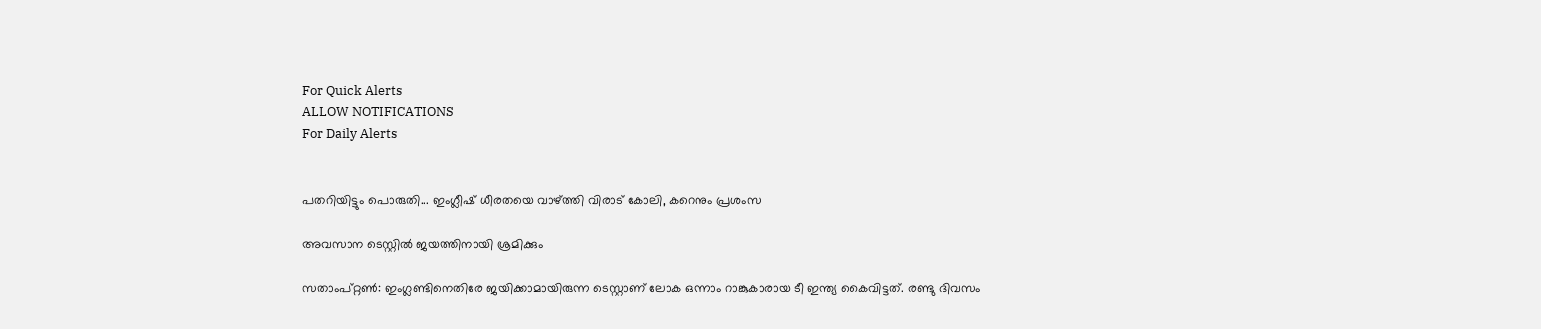For Quick Alerts
ALLOW NOTIFICATIONS
For Daily Alerts


പതറിയിട്ടും പൊരുതി... ഇംഗ്ലീഷ് ധീരതയെ വാഴ്ത്തി വിരാട് കോലി, കറെനും പ്രശംസ

അവസാന ടെസ്റ്റില്‍ ജയത്തിനായി ശ്രമിക്കും

സതാംപ്റ്റണ്‍: ഇംഗ്ലണ്ടിനെതിരേ ജയിക്കാമായിരുന്ന ടെസ്റ്റാണ് ലോക ഒന്നാം റാങ്കുകാരായ ടീ ഇന്ത്യ കൈവിട്ടത്. രണ്ടു ദിവസം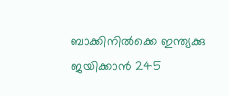ബാക്കിനില്‍ക്കെ ഇന്ത്യക്കു ജയിക്കാന്‍ 245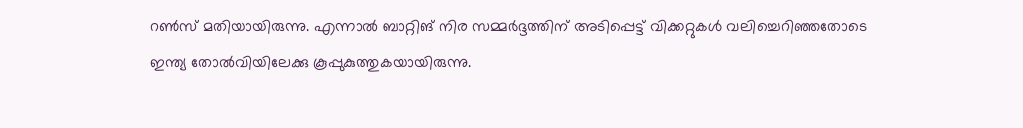റണ്‍സ് മതിയായിരുന്നു. എന്നാല്‍ ബാറ്റിങ് നിര സമ്മര്‍ദ്ദത്തിന് അടിപ്പെട്ട് വിക്കറ്റുകള്‍ വലിച്ചെറിഞ്ഞതോടെ ഇന്ത്യ തോല്‍വിയിലേക്കു കൂപ്പുകുത്തുകയായിരുന്നു.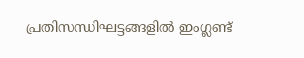പ്രതിസന്ധിഘട്ടങ്ങളില്‍ ഇംഗ്ലണ്ട്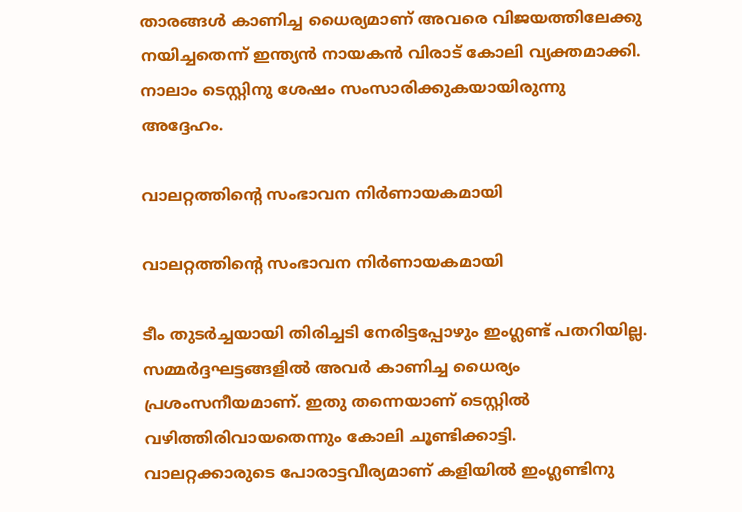താരങ്ങള്‍ കാണിച്ച ധൈര്യമാണ് അവരെ വിജയത്തിലേക്കു നയിച്ചതെന്ന് ഇന്ത്യന്‍ നായകന്‍ വിരാട് കോലി വ്യക്തമാക്കി. നാലാം ടെസ്റ്റിനു ശേഷം സംസാരിക്കുകയായിരുന്നു അദ്ദേഹം.

വാലറ്റത്തിന്റെ സംഭാവന നിര്‍ണായകമായി

വാലറ്റത്തിന്റെ സംഭാവന നിര്‍ണായകമായി

ടീം തുടര്‍ച്ചയായി തിരിച്ചടി നേരിട്ടപ്പോഴും ഇംഗ്ലണ്ട് പതറിയില്ല. സമ്മര്‍ദ്ദഘട്ടങ്ങളില്‍ അവര്‍ കാണിച്ച ധൈര്യം പ്രശംസനീയമാണ്. ഇതു തന്നെയാണ് ടെസ്റ്റില്‍ വഴിത്തിരിവായതെന്നും കോലി ചൂണ്ടിക്കാട്ടി. വാലറ്റക്കാരുടെ പോരാട്ടവീര്യമാണ് കളിയില്‍ ഇംഗ്ലണ്ടിനു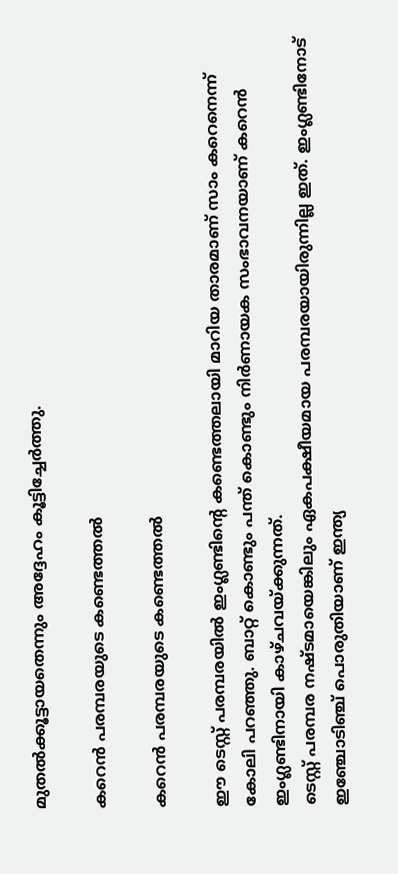മുതല്‍ക്കൂട്ടായതെന്നും അദ്ദേഹം കൂട്ടിച്ചേര്‍ത്തു.

കറെന്‍ പരമ്പരയുടെ കണ്ടെത്തല്‍

കറെന്‍ പരമ്പരയുടെ കണ്ടെത്തല്‍

ഈ ടെസ്റ്റ് പരമ്പരയില്‍ ഇംഗ്ലണ്ടിന്റെ കണ്ടെത്തലായി മാറിയ താരമാണ് സാം കറെനെന്ന് കോലി പറഞ്ഞു. ബാറ്റ് കൊണ്ടും പന്ത് കൊണ്ടും നിര്‍ണായക സംഭാവനയാണ് കറെന്‍ ഇംഗ്ലണ്ടിനായി കാഴ്ചവയ്ക്കുന്നത്.
ടെസ്റ്റ് പരമ്പര നഷ്ടമായെങ്കിലും ഏകപക്ഷീയമായ പരമ്പരയായിരുന്നില്ല ഇത്. ഇംഗ്ലണ്ടിനോട് ഇഞ്ചോടിഞ്ച് പൊരുതിയാണ് ഇന്ത്യ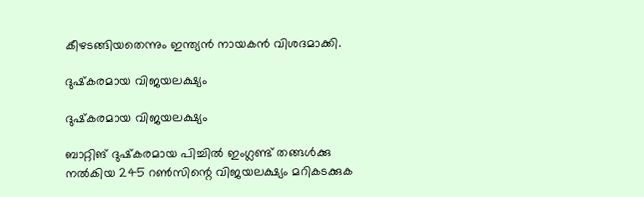കീഴടങ്ങിയതെന്നും ഇന്ത്യന്‍ നായകന്‍ വിശദമാക്കി.

ദുഷ്‌കരമായ വിജയലക്ഷ്യം

ദുഷ്‌കരമായ വിജയലക്ഷ്യം

ബാറ്റിങ് ദുഷ്‌കരമായ പിച്ചില്‍ ഇംഗ്ലണ്ട് തങ്ങള്‍ക്കു നല്‍കിയ 245 റണ്‍സിന്റെ വിജയലക്ഷ്യം മറികടക്കുക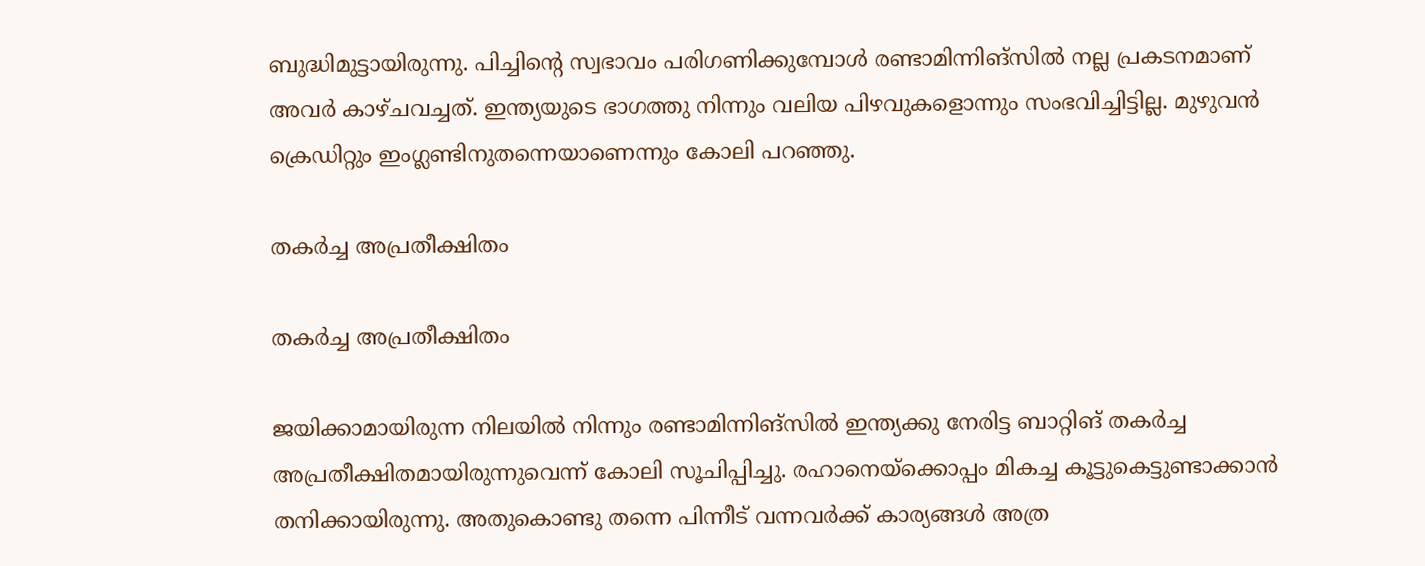ബുദ്ധിമുട്ടായിരുന്നു. പിച്ചിന്റെ സ്വഭാവം പരിഗണിക്കുമ്പോള്‍ രണ്ടാമിന്നിങ്‌സില്‍ നല്ല പ്രകടനമാണ് അവര്‍ കാഴ്ചവച്ചത്. ഇന്ത്യയുടെ ഭാഗത്തു നിന്നും വലിയ പിഴവുകളൊന്നും സംഭവിച്ചിട്ടില്ല. മുഴുവന്‍ ക്രെഡിറ്റും ഇംഗ്ലണ്ടിനുതന്നെയാണെന്നും കോലി പറഞ്ഞു.

തകര്‍ച്ച അപ്രതീക്ഷിതം

തകര്‍ച്ച അപ്രതീക്ഷിതം

ജയിക്കാമായിരുന്ന നിലയില്‍ നിന്നും രണ്ടാമിന്നിങ്‌സില്‍ ഇന്ത്യക്കു നേരിട്ട ബാറ്റിങ് തകര്‍ച്ച അപ്രതീക്ഷിതമായിരുന്നുവെന്ന് കോലി സൂചിപ്പിച്ചു. രഹാനെയ്‌ക്കൊപ്പം മികച്ച കൂട്ടുകെട്ടുണ്ടാക്കാന്‍ തനിക്കായിരുന്നു. അതുകൊണ്ടു തന്നെ പിന്നീട് വന്നവര്‍ക്ക് കാര്യങ്ങള്‍ അത്ര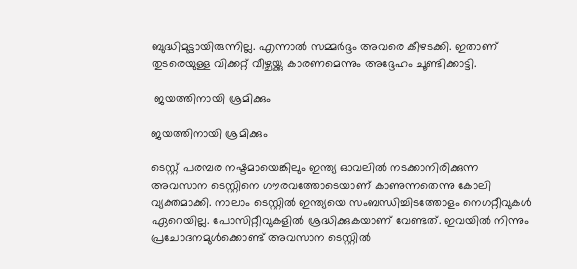ബുദ്ധിമുട്ടായിരുന്നില്ല. എന്നാല്‍ സമ്മര്‍ദ്ദം അവരെ കീഴടക്കി. ഇതാണ് തുടരെയുള്ള വിക്കറ്റ് വീഴ്ചയ്ക്കു കാരണമെന്നും അദ്ദേഹം ചൂണ്ടിക്കാട്ടി.

 ജയത്തിനായി ശ്രമിക്കും

ജയത്തിനായി ശ്രമിക്കും

ടെസ്റ്റ് പരമ്പര നഷ്ടമായെങ്കിലും ഇന്ത്യ ഓവലില്‍ നടക്കാനിരിക്കുന്ന അവസാന ടെസ്റ്റിനെ ഗൗരവത്തോടെയാണ് കാണുന്നതെന്നു കോലി വ്യക്തമാക്കി. നാലാം ടെസ്റ്റില്‍ ഇന്ത്യയെ സംബന്ധിച്ചിടത്തോളം നെഗറ്റീവുകള്‍ ഏറെയില്ല. പോസിറ്റീവുകളില്‍ ശ്രദ്ധിക്കുകയാണ് വേണ്ടത്. ഇവയില്‍ നിന്നും പ്രചോദനമുള്‍ക്കൊണ്ട് അവസാന ടെസ്റ്റില്‍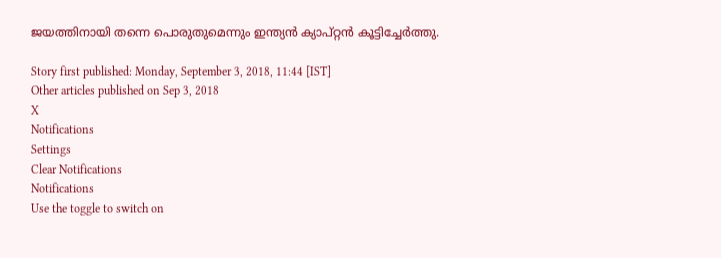ജയത്തിനായി തന്നെ പൊരുതുമെന്നും ഇന്ത്യന്‍ ക്യാപ്റ്റന്‍ കൂട്ടിച്ചേര്‍ത്തു.

Story first published: Monday, September 3, 2018, 11:44 [IST]
Other articles published on Sep 3, 2018
X
Notifications
Settings
Clear Notifications
Notifications
Use the toggle to switch on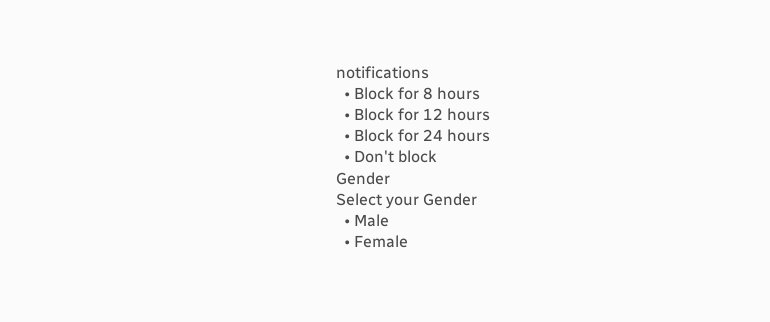notifications
  • Block for 8 hours
  • Block for 12 hours
  • Block for 24 hours
  • Don't block
Gender
Select your Gender
  • Male
  • Female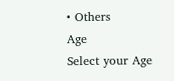• Others
Age
Select your Age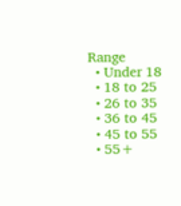Range
  • Under 18
  • 18 to 25
  • 26 to 35
  • 36 to 45
  • 45 to 55
  • 55+